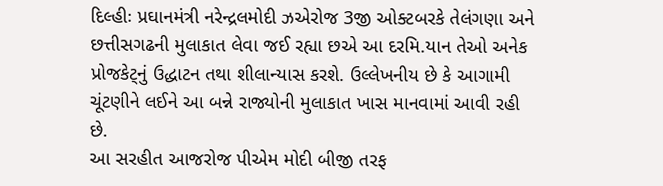દિલ્હીઃ પ્રઘાનમંત્રી નરેન્દ્રલમોદી ઝએરોજ 3જી ઓક્ટબરકે તેલંગણા અને છત્તીસગઢની મુલાકાત લેવા જઈ રહ્યા છએ આ દરમિ.યાન તેઓ અનેક પ્રોજકેટ્નું ઉદ્ધાટન તથા શીલાન્યાસ કરશે. ઉલ્લેખનીય છે કે આગામી ચૂંટણીને લઈને આ બન્ને રાજ્યોની મુલાકાત ખાસ માનવામાં આવી રહી છે.
આ સરહીત આજરોજ પીએમ મોદી બીજી તરફ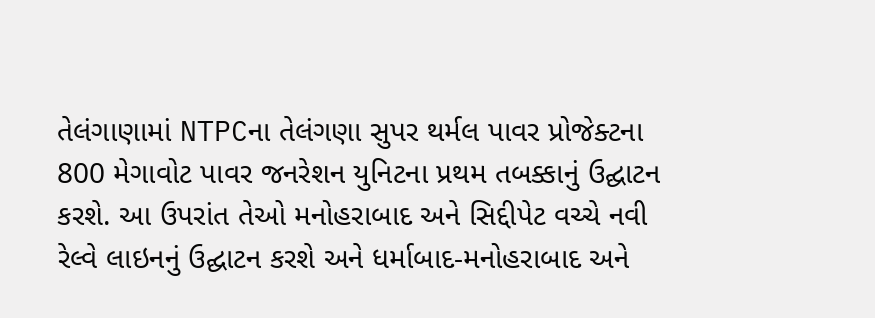તેલંગાણામાં NTPCના તેલંગણા સુપર થર્મલ પાવર પ્રોજેક્ટના 800 મેગાવોટ પાવર જનરેશન યુનિટના પ્રથમ તબક્કાનું ઉદ્ઘાટન કરશે. આ ઉપરાંત તેઓ મનોહરાબાદ અને સિદ્દીપેટ વચ્ચે નવી રેલ્વે લાઇનનું ઉદ્ઘાટન કરશે અને ધર્માબાદ-મનોહરાબાદ અને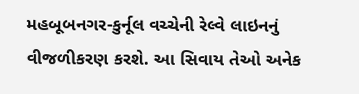મહબૂબનગર-કુર્નૂલ વચ્ચેની રેલ્વે લાઇનનું વીજળીકરણ કરશે. આ સિવાય તેઓ અનેક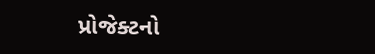પ્રોજેક્ટનો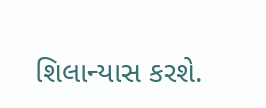શિલાન્યાસ કરશે.